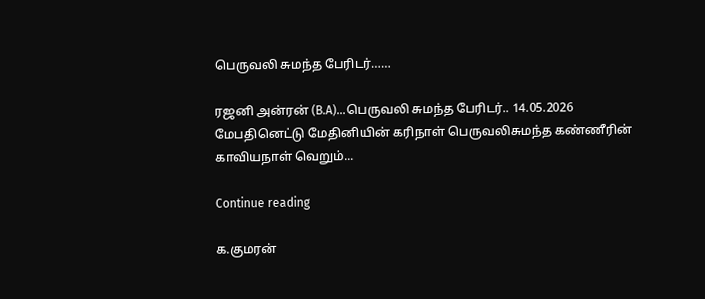பெருவலி சுமந்த பேரிடர்……

ரஜனி அன்ரன் (B.A)...பெருவலி சுமந்த பேரிடர்.. 14.05.2026 மேபதினெட்டு மேதினியின் கரிநாள் பெருவலிசுமந்த கண்ணீரின் காவியநாள் வெறும்...

Continue reading

க.குமரன்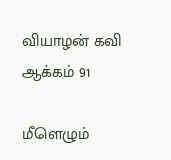வியாழன் கவி
ஆக்கம் 91

மீளெழும்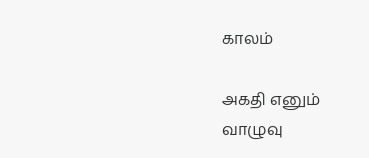காலம்

அகதி எனும்
வாழுவு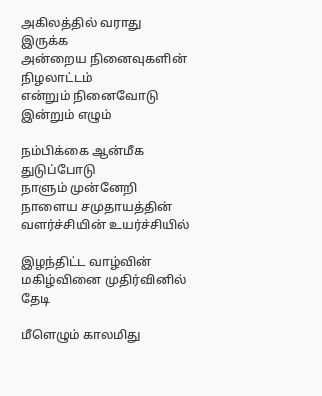அகிலத்தில் வராது
இருக்க
அன்றைய நினைவுகளின்
நிழலாட்டம்
என்றும் நினைவோடு
இன்றும் எழும்

நம்பிக்கை ஆன்மீக
துடுப்போடு
நாளும் முன்னேறி
நாளைய சமுதாயத்தின்
வளர்ச்சியின் உயர்ச்சியில்

இழந்திட்ட வாழ்வின்
மகிழ்வினை முதிர்வினில் தேடி

மீளெழும் காலமிது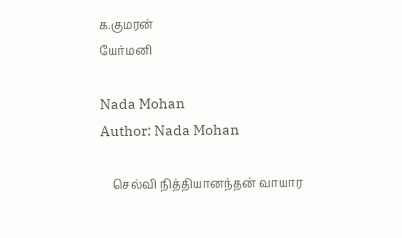க.குமரன்
யேர்மனி

Nada Mohan
Author: Nada Mohan

    செல்வி நித்தியானந்தன் வாயார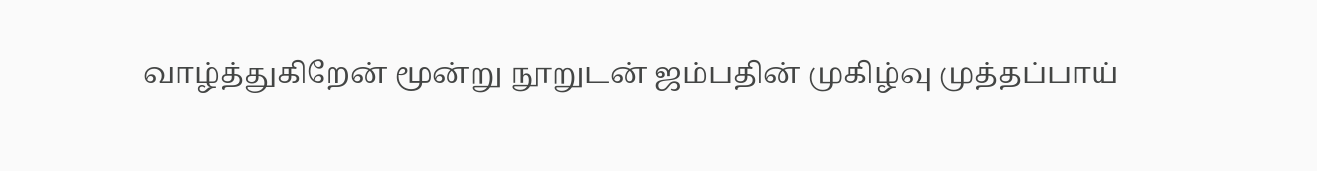வாழ்த்துகிறேன் மூன்று நூறுடன் ஜம்பதின் முகிழ்வு முத்தப்பாய்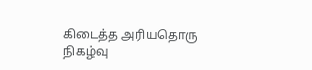கிடைத்த அரியதொரு நிகழ்வு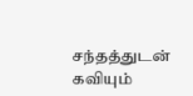சந்தத்துடன் கவியும்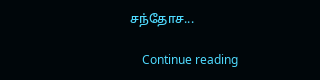சந்தோச...

    Continue reading